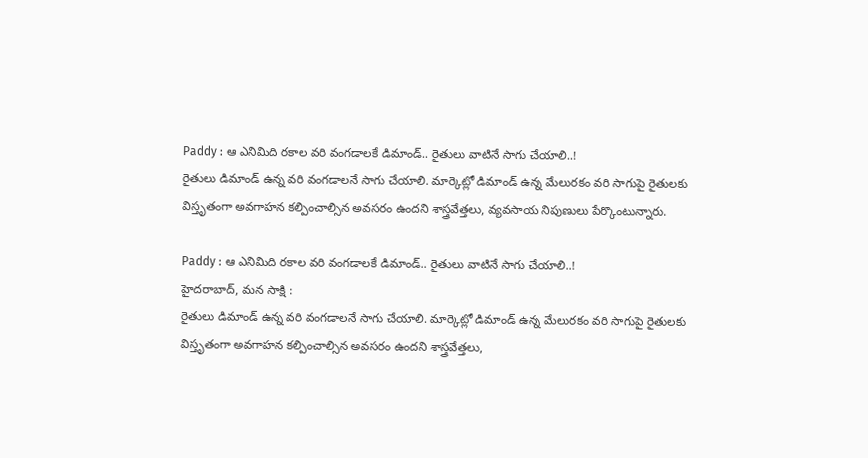Paddy : ఆ ఎనిమిది రకాల వరి వంగడాలకే డిమాండ్.. రైతులు వాటినే సాగు చేయాలి..!
రైతులు డిమాండ్ ఉన్న వరి వంగడాలనే సాగు చేయాలి. మార్కెట్లో డిమాండ్ ఉన్న మేలురకం వరి సాగుపై రైతులకు విస్తృతంగా అవగాహన కల్పించాల్సిన అవసరం ఉందని శాస్త్రవేత్తలు, వ్యవసాయ నిపుణులు పేర్కొంటున్నారు.

Paddy : ఆ ఎనిమిది రకాల వరి వంగడాలకే డిమాండ్.. రైతులు వాటినే సాగు చేయాలి..!
హైదరాబాద్, మన సాక్షి :
రైతులు డిమాండ్ ఉన్న వరి వంగడాలనే సాగు చేయాలి. మార్కెట్లో డిమాండ్ ఉన్న మేలురకం వరి సాగుపై రైతులకు విస్తృతంగా అవగాహన కల్పించాల్సిన అవసరం ఉందని శాస్త్రవేత్తలు,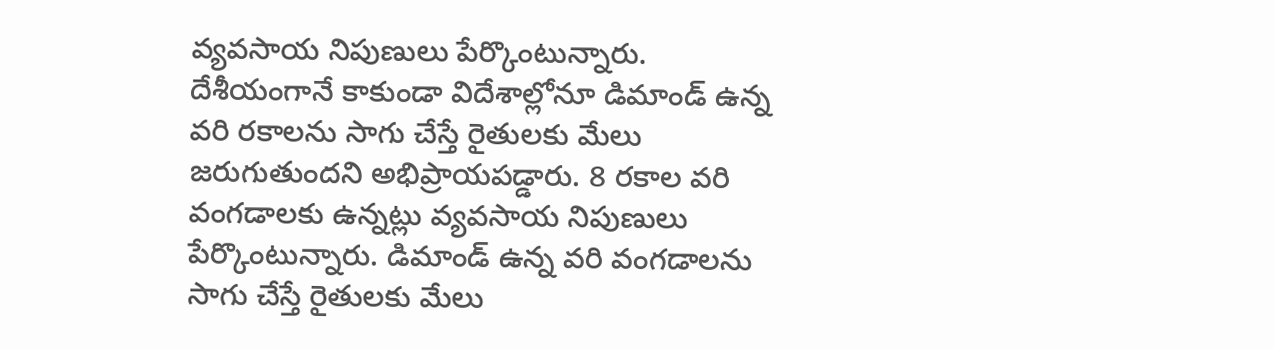వ్యవసాయ నిపుణులు పేర్కొంటున్నారు. దేశీయంగానే కాకుండా విదేశాల్లోనూ డిమాండ్ ఉన్న వరి రకాలను సాగు చేస్తే రైతులకు మేలు జరుగుతుందని అభిప్రాయపడ్డారు. 8 రకాల వరి వంగడాలకు ఉన్నట్లు వ్యవసాయ నిపుణులు పేర్కొంటున్నారు. డిమాండ్ ఉన్న వరి వంగడాలను సాగు చేస్తే రైతులకు మేలు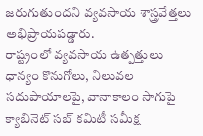జరుగుతుందని వ్యవసాయ శాస్త్రవేత్తలు అభిప్రాయపడ్డారు.
రాష్ట్రంలో వ్యవసాయ ఉత్పత్తులు ధాన్యం కొనుగోలు, నిలువల సదుపాయాలపై, వానాకాలం సాగుపై క్యాబినెట్ సబ్ కమిటీ సమీక్ష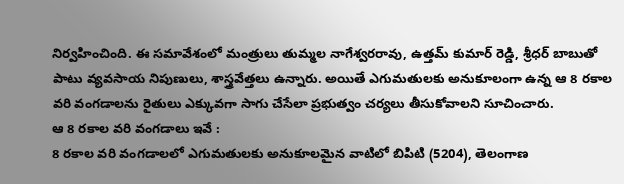నిర్వహించింది. ఈ సమావేశంలో మంత్రులు తుమ్మల నాగేశ్వరరావు, ఉత్తమ్ కుమార్ రెడ్డి, శ్రీధర్ బాబుతో పాటు వ్యవసాయ నిపుణులు, శాస్త్రవేత్తలు ఉన్నారు. అయితే ఎగుమతులకు అనుకూలంగా ఉన్న ఆ 8 రకాల వరి వంగడాలను రైతులు ఎక్కువగా సాగు చేసేలా ప్రభుత్వం చర్యలు తీసుకోవాలని సూచించారు.
ఆ 8 రకాల వరి వంగడాలు ఇవే :
8 రకాల వరి వంగడాలలో ఎగుమతులకు అనుకూలమైన వాటిలో బిపిటి (5204), తెలంగాణ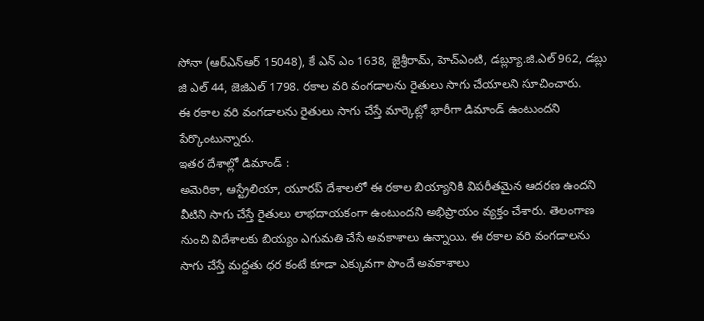సోనా (ఆర్ఎన్ఆర్ 15048), కే ఎన్ ఎం 1638, జైశ్రీరామ్, హెచ్ఎంటి, డబ్ల్యూ.జి.ఎల్ 962, డబ్లు జి ఎల్ 44, జెజిఎల్ 1798. రకాల వరి వంగడాలను రైతులు సాగు చేయాలని సూచించారు.
ఈ రకాల వరి వంగడాలను రైతులు సాగు చేస్తే మార్కెట్లో భారీగా డిమాండ్ ఉంటుందని పేర్కొంటున్నారు.
ఇతర దేశాల్లో డిమాండ్ :
అమెరికా, ఆస్ట్రేలియా, యూరప్ దేశాలలో ఈ రకాల బియ్యానికి విపరీతమైన ఆదరణ ఉందని వీటిని సాగు చేస్తే రైతులు లాభదాయకంగా ఉంటుందని అభిప్రాయం వ్యక్తం చేశారు. తెలంగాణ నుంచి విదేశాలకు బియ్యం ఎగుమతి చేసే అవకాశాలు ఉన్నాయి. ఈ రకాల వరి వంగడాలను సాగు చేస్తే మద్దతు ధర కంటే కూడా ఎక్కువగా పొందే అవకాశాలు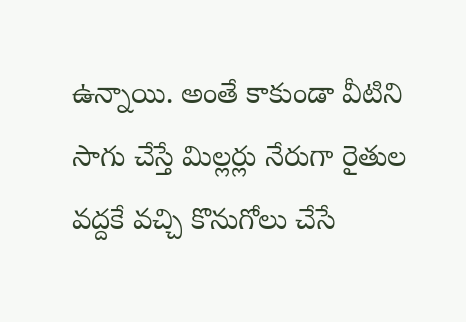ఉన్నాయి. అంతే కాకుండా వీటిని సాగు చేస్తే మిల్లర్లు నేరుగా రైతుల వద్దకే వచ్చి కొనుగోలు చేసే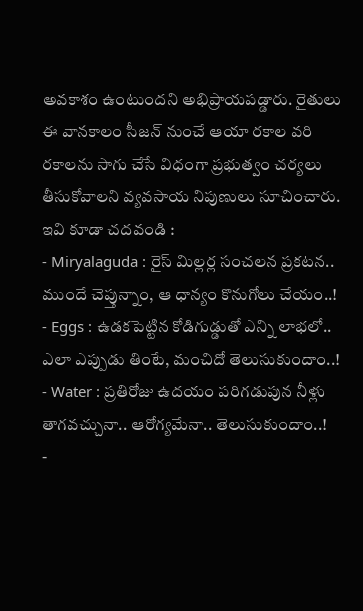అవకాశం ఉంటుందని అభిప్రాయపడ్డారు. రైతులు ఈ వానకాలం సీజన్ నుంచే ఆయా రకాల వరి రకాలను సాగు చేసే విధంగా ప్రభుత్వం చర్యలు తీసుకోవాలని వ్యవసాయ నిపుణులు సూచించారు.
ఇవి కూడా చదవండి :
- Miryalaguda : రైస్ మిల్లర్ల సంచలన ప్రకటన.. ముందే చెప్తున్నాం, ఆ ధాన్యం కొనుగోలు చేయం..!
- Eggs : ఉడకపెట్టిన కోడిగుడ్డుతో ఎన్ని లాభలో.. ఎలా ఎప్పుడు తింటే, మంచిదో తెలుసుకుందాం..!
- Water : ప్రతిరోజు ఉదయం పరిగడుపున నీళ్లు తాగవచ్చునా.. ఆరోగ్యమేనా.. తెలుసుకుందాం..!
-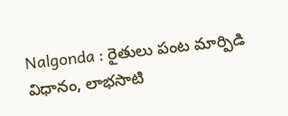Nalgonda : రైతులు పంట మార్పిడి విధానం, లాభసాటి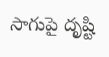సాగుపై దృష్టి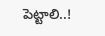పెట్టాలి..!